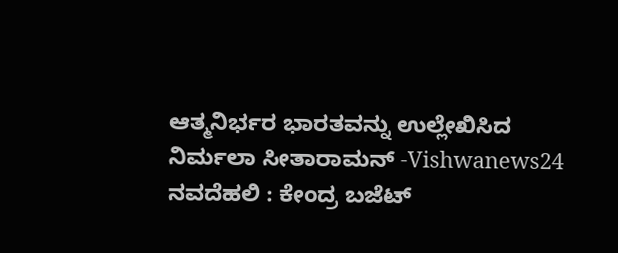ಆತ್ಮನಿರ್ಭರ ಭಾರತವನ್ನು ಉಲ್ಲೇಖಿಸಿದ ನಿರ್ಮಲಾ ಸೀತಾರಾಮನ್ -Vishwanews24
ನವದೆಹಲಿ : ಕೇಂದ್ರ ಬಜೆಟ್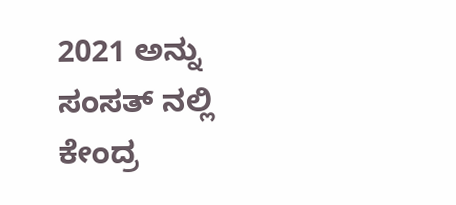2021 ಅನ್ನು ಸಂಸತ್ ನಲ್ಲಿ ಕೇಂದ್ರ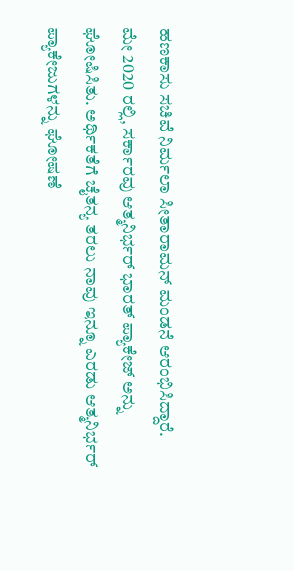ಹಣಕಾಸು ಸಚಿವೆ ನಿರ್ಮಲಾ ಸೀತಾರಾಮನ್ ಮಂಡನೆ ಆರಂಭಿಸಿದ್ದಾರೆ.
ಮೇ 2020 ರಲ್ಲಿ, ಸರ್ಕಾರವು ಆತ್ಮನಿರ್ಭರ್ ಭಾರತ್ ಪ್ಯಾಕೇಜ್ ಅನ್ನು ಘೋಷಿಸಿತು. ಅರ್ಥಿಕತೆಗೆ ಚೈತನ್ಯ ತರಲು ನಾವು ಇನ್ನೂ ಎರಡು ಆತ್ಮನಿರ್ಭರ್ ಪ್ಯಾಕೇಜುಗಳನ್ನು ಘೋಷಣೆ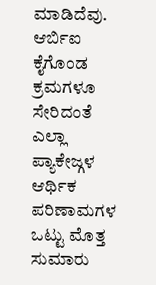ಮಾಡಿದೆವು. ಆರ್ಬಿಐ ಕೈಗೊಂಡ ಕ್ರಮಗಳೂ ಸೇರಿದಂತೆ ಎಲ್ಲಾ ಪ್ಯಾಕೇಜ್ಗಳ ಆರ್ಥಿಕ ಪರಿಣಾಮಗಳ ಒಟ್ಟು ಮೊತ್ತ ಸುಮಾರು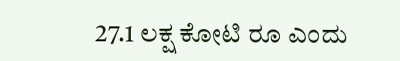27.1 ಲಕ್ಷ ಕೋಟಿ ರೂ ಎಂದು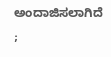ಅಂದಾಜಿಸಲಾಗಿದೆ ;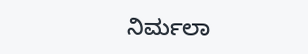ನಿರ್ಮಲಾ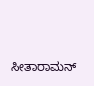ಸೀತಾರಾಮನ್